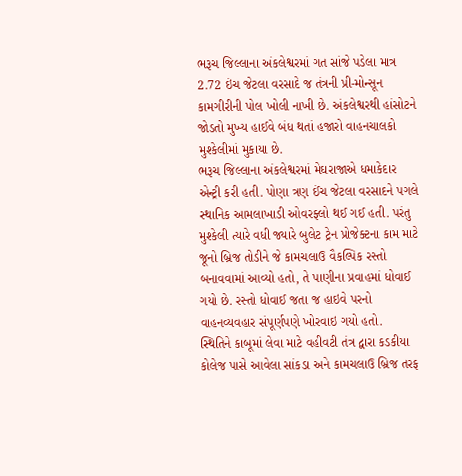ભરૂચ જિલ્લાના અંકલેશ્વરમાં ગત સાંજે પડેલા માત્ર 2.72 ઇંચ જેટલા વરસાદે જ તંત્રની પ્રી-મોન્સૂન કામગીરીની પોલ ખોલી નાખી છે. અંકલેશ્વરથી હાંસોટને જોડતો મુખ્ય હાઈવે બંધ થતાં હજારો વાહનચાલકો મુશ્કેલીમાં મુકાયા છે.
ભરૂચ જિલ્લાના અંકલેશ્વરમાં મેઘરાજાએ ધમાકેદાર એન્ટ્રી કરી હતી. પોણા ત્રણ ઈંચ જેટલા વરસાદને પગલે સ્થાનિક આમલાખાડી ઓવરફ્લો થઈ ગઈ હતી. પરંતુ મુશ્કેલી ત્યારે વધી જ્યારે બુલેટ ટ્રેન પ્રોજેક્ટના કામ માટે જૂનો બ્રિજ તોડીને જે કામચલાઉ વૈકલ્પિક રસ્તો બનાવવામાં આવ્યો હતો, તે પાણીના પ્રવાહમાં ધોવાઈ ગયો છે. રસ્તો ધોવાઈ જતા જ હાઇવે પરનો વાહનવ્યવહાર સંપૂર્ણપણે ખોરવાઇ ગયો હતો.
સ્થિતિને કાબૂમાં લેવા માટે વહીવટી તંત્ર દ્વારા કડકીયા કોલેજ પાસે આવેલા સાંકડા અને કામચલાઉ બ્રિજ તરફ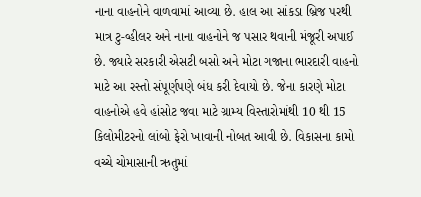નાના વાહનોને વાળવામાં આવ્યા છે. હાલ આ સાંકડા બ્રિજ પરથી માત્ર ટુ-વ્હીલર અને નાના વાહનોને જ પસાર થવાની મંજૂરી અપાઈ છે. જ્યારે સરકારી એસટી બસો અને મોટા ગજાના ભારદારી વાહનો માટે આ રસ્તો સંપૂર્ણપણે બંધ કરી દેવાયો છે. જેના કારણે મોટા વાહનોએ હવે હાંસોટ જવા માટે ગ્રામ્ય વિસ્તારોમાંથી 10 થી 15 કિલોમીટરનો લાંબો ફેરો ખાવાની નોબત આવી છે. વિકાસના કામો વચ્ચે ચોમાસાની ઋતુમાં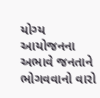યોગ્ય આયોજનના અભાવે જનતાને ભોગવવાનો વારો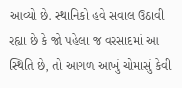આવ્યો છે. સ્થાનિકો હવે સવાલ ઉઠાવી રહ્યા છે કે જો પહેલા જ વરસાદમાં આ સ્થિતિ છે, તો આગળ આખું ચોમાસું કેવી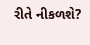રીતે નીકળશે?